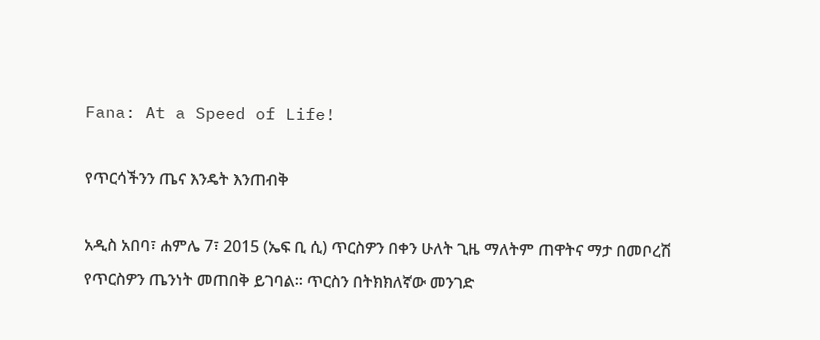Fana: At a Speed of Life!

የጥርሳችንን ጤና እንዴት እንጠብቅ

አዲስ አበባ፣ ሐምሌ 7፣ 2015 (ኤፍ ቢ ሲ) ጥርስዎን በቀን ሁለት ጊዜ ማለትም ጠዋትና ማታ በመቦረሽ የጥርስዎን ጤንነት መጠበቅ ይገባል፡፡ ጥርስን በትክክለኛው መንገድ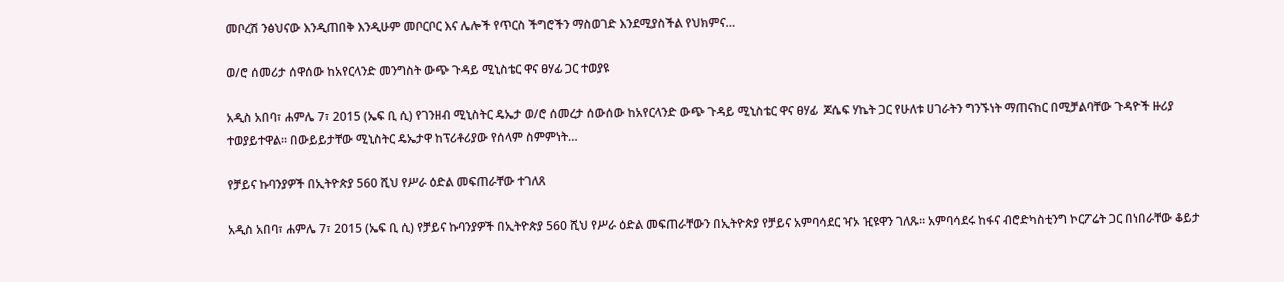መቦረሽ ንፅህናው እንዲጠበቅ እንዲሁም መቦርቦር እና ሌሎች የጥርስ ችግሮችን ማስወገድ እንደሚያስችል የህክምና…

ወ/ሮ ሰመሪታ ሰዋሰው ከአየርላንድ መንግስት ውጭ ጉዳይ ሚኒስቴር ዋና ፀሃፊ ጋር ተወያዩ

አዲስ አበባ፣ ሐምሌ 7፣ 2015 (ኤፍ ቢ ሲ) የገንዘብ ሚኒስትር ዴኤታ ወ/ሮ ሰመረታ ሰውሰው ከአየርላንድ ውጭ ጉዳይ ሚኒስቴር ዋና ፀሃፊ  ጆሴፍ ሃኬት ጋር የሁለቱ ሀገራትን ግንኙነት ማጠናከር በሚቻልባቸው ጉዳዮች ዙሪያ ተወያይተዋል። በውይይታቸው ሚኒስትር ዴኤታዋ ከፕሪቶሪያው የሰላም ስምምነት…

የቻይና ኩባንያዎች በኢትዮጵያ 560 ሺህ የሥራ ዕድል መፍጠራቸው ተገለጸ

አዲስ አበባ፣ ሐምሌ 7፣ 2015 (ኤፍ ቢ ሲ) የቻይና ኩባንያዎች በኢትዮጵያ 560 ሺህ የሥራ ዕድል መፍጠራቸውን በኢትዮጵያ የቻይና አምባሳደር ዣኦ ዢዩዋን ገለጹ፡፡ አምባሳደሩ ከፋና ብሮድካስቲንግ ኮርፖሬት ጋር በነበራቸው ቆይታ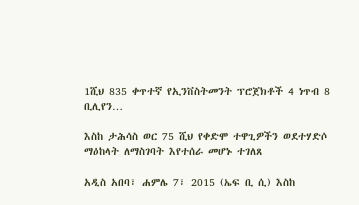1ሺህ 835 ቀጥተኛ የኢንቨስትመንት ፕሮጀክቶች 4 ነጥብ 8 ቢሊየን…

እስከ ታሕሳስ ወር 75 ሺህ የቀድሞ ተዋጊዎችን ወደተሃድሶ ማዕከላት ለማስገባት እየተሰራ መሆኑ ተገለጸ

አዲስ አበባ፣ ሐምሌ 7፣ 2015 (ኤፍ ቢ ሲ) እስከ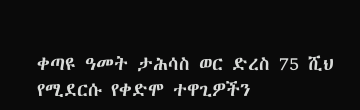ቀጣዩ ዓመት ታሕሳስ ወር ድረስ 75 ሺህ የሚደርሱ የቀድሞ ተዋጊዎችን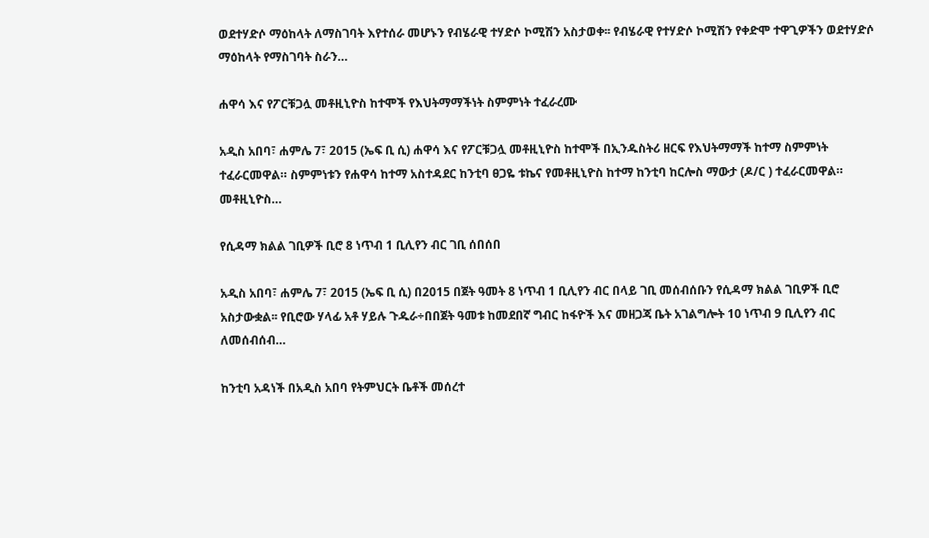ወደተሃድሶ ማዕከላት ለማስገባት እየተሰራ መሆኑን የብሄራዊ ተሃድሶ ኮሚሽን አስታወቀ፡፡ የብሄራዊ የተሃድሶ ኮሚሽን የቀድሞ ተዋጊዎችን ወደተሃድሶ ማዕከላት የማስገባት ስራን…

ሐዋሳ እና የፖርቹጋሏ መቶዚኒዮስ ከተሞች የእህትማማችነት ስምምነት ተፈራረሙ

አዲስ አበባ፣ ሐምሌ 7፣ 2015 (ኤፍ ቢ ሲ) ሐዋሳ እና የፖርቹጋሏ መቶዚኒዮስ ከተሞች በኢንዱስትሪ ዘርፍ የእህትማማች ከተማ ስምምነት ተፈራርመዋል። ስምምነቱን የሐዋሳ ከተማ አስተዳደር ከንቲባ ፀጋዬ ቱኬና የመቶዚኒዮስ ከተማ ከንቲባ ከርሎስ ማውታ (ዶ/ር ) ተፈራርመዋል። መቶዚኒዮስ…

የሲዳማ ክልል ገቢዎች ቢሮ 8 ነጥብ 1 ቢሊየን ብር ገቢ ሰበሰበ

አዲስ አበባ፣ ሐምሌ 7፣ 2015 (ኤፍ ቢ ሲ) በ2015 በጀት ዓመት 8 ነጥብ 1 ቢሊየን ብር በላይ ገቢ መሰብሰቡን የሲዳማ ክልል ገቢዎች ቢሮ አስታውቋል፡፡ የቢሮው ሃላፊ አቶ ሃይሉ ጉዱራ÷በበጀት ዓመቱ ከመደበኛ ግብር ከፋዮች እና መዘጋጃ ቤት አገልግሎት 10 ነጥብ 9 ቢሊየን ብር ለመሰብሰብ…

ከንቲባ አዳነች በአዲስ አበባ የትምህርት ቤቶች መሰረተ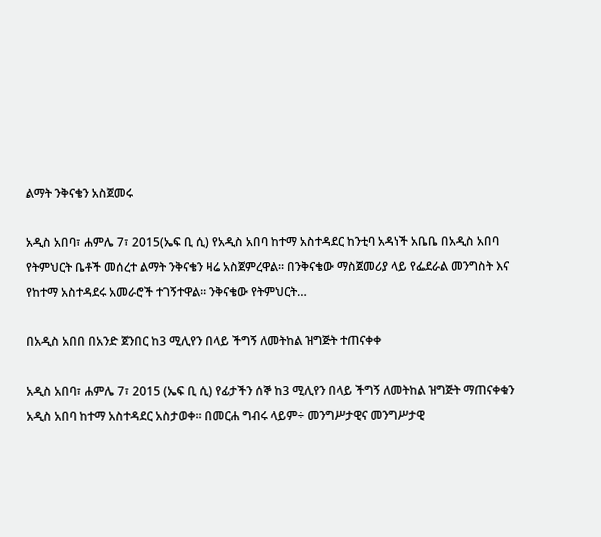ልማት ንቅናቄን አስጀመሩ

አዲስ አበባ፣ ሐምሌ 7፣ 2015(ኤፍ ቢ ሲ) የአዲስ አበባ ከተማ አስተዳደር ከንቲባ አዳነች አቤቤ በአዲስ አበባ የትምህርት ቤቶች መሰረተ ልማት ንቅናቄን ዛሬ አስጀምረዋል። በንቅናቄው ማስጀመሪያ ላይ የፌደራል መንግስት እና የከተማ አስተዳደሩ አመራሮች ተገኝተዋል። ንቅናቄው የትምህርት…

በአዲስ አበበ በአንድ ጀንበር ከ3 ሚሊየን በላይ ችግኝ ለመትከል ዝግጅት ተጠናቀቀ

አዲስ አበባ፣ ሐምሌ 7፣ 2015 (ኤፍ ቢ ሲ) የፊታችን ሰኞ ከ3 ሚሊየን በላይ ችግኝ ለመትከል ዝግጅት ማጠናቀቁን አዲስ አበባ ከተማ አስተዳደር አስታወቀ፡፡ በመርሐ ግብሩ ላይም÷ መንግሥታዊና መንግሥታዊ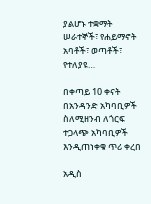ያልሆኑ ተቋማት ሠራተኞች፣ የሐይማኖት አባቶች፣ ወጣቶች፣ የተለያዩ…

በቀጣይ 10 ቀናት በአንዳንድ አካባቢዎች ስለሚዘንብ ለጎርፍ ተጋላጭ አካባቢዎች እንዲጠነቀቁ ጥሪ ቀረበ

አዲስ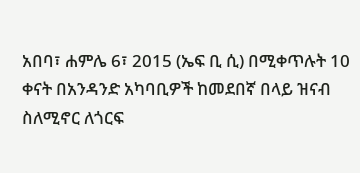አበባ፣ ሐምሌ 6፣ 2015 (ኤፍ ቢ ሲ) በሚቀጥሉት 10 ቀናት በአንዳንድ አካባቢዎች ከመደበኛ በላይ ዝናብ ስለሚኖር ለጎርፍ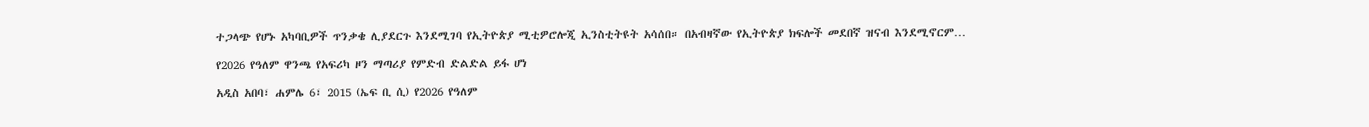ተጋላጭ የሆኑ አካባቢዎች ጥንቃቄ ሊያደርጉ እንደሚገባ የኢትዮጵያ ሚቲዎሮሎጂ ኢንስቲትዩት አሳሰበ። በአብዛኛው የኢትዮጵያ ክፍሎች መደበኛ ዝናብ እንደሚኖርም…

የ2026 የዓለም ዋንጫ የአፍሪካ ዞን ማጣሪያ የምድብ ድልድል ይፋ ሆነ

አዲስ አበባ፣ ሐምሌ 6፣ 2015 (ኤፍ ቢ ሲ) የ2026 የዓለም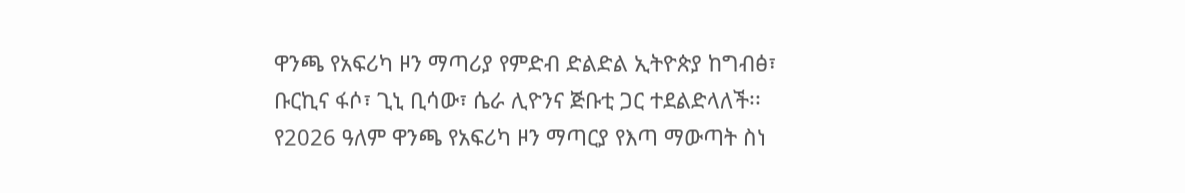ዋንጫ የአፍሪካ ዞን ማጣሪያ የምድብ ድልድል ኢትዮጵያ ከግብፅ፣ ቡርኪና ፋሶ፣ ጊኒ ቢሳው፣ ሴራ ሊዮንና ጅቡቲ ጋር ተደልድላለች፡፡ የ2026 ዓለም ዋንጫ የአፍሪካ ዞን ማጣርያ የእጣ ማውጣት ስነ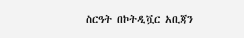ስርዓት በኮትዲቯር አቢጃን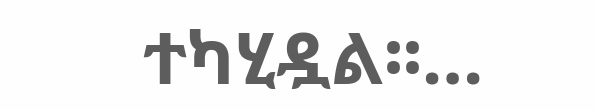ተካሂዷል፡፡…